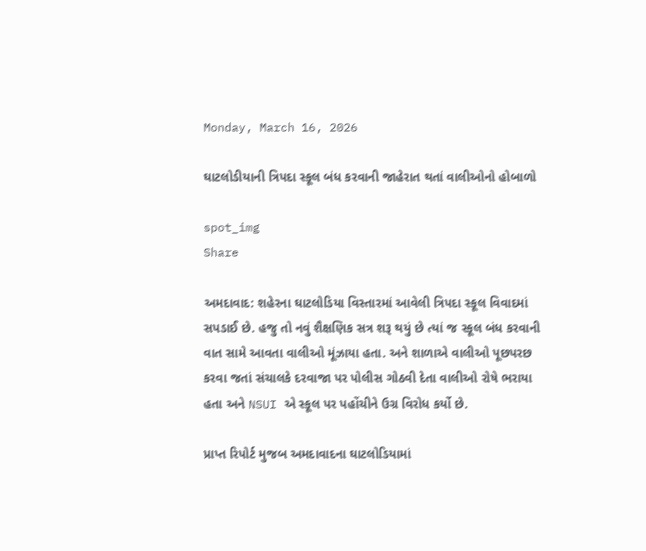Monday, March 16, 2026

ઘાટલોડીયાની ત્રિપદા સ્કૂલ બંધ કરવાની જાહેરાત થતાં વાલીઓનો હોબાળો

spot_img
Share

અમદાવાદ: શહેરના ઘાટલોડિયા વિસ્તારમાં આવેલી ત્રિપદા સ્કૂલ વિવાદમાં સપડાઈ છે. હજુ તો નવું શૈક્ષણિક સત્ર શરૂ થયું છે ત્યાં જ સ્કૂલ બંધ કરવાની વાત સામે આવતા વાલીઓ મૂંઝાયા હતા. અને શાળાએ વાલીઓ પૂછપરછ કરવા જતાં સંચાલકે દરવાજા પર પોલીસ ગોઠવી દેતા વાલીઓ રોષે ભરાયા હતા અને NSUI એ સ્કૂલ પર પહોંચીને ઉગ્ર વિરોધ કર્યો છે.

પ્રાપ્ત રિપોર્ટ મુજબ અમદાવાદના ઘાટલોડિયામાં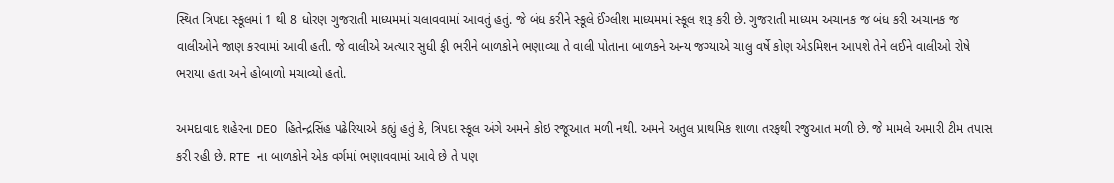સ્થિત ત્રિપદા સ્કૂલમાં 1 થી 8 ધોરણ ગુજરાતી માધ્યમમાં ચલાવવામાં આવતું હતું. જે બંધ કરીને સ્કૂલે ઈંગ્લીશ માધ્યમમાં સ્કૂલ શરૂ કરી છે. ગુજરાતી માધ્યમ અચાનક જ બંધ કરી અચાનક જ વાલીઓને જાણ કરવામાં આવી હતી. જે વાલીએ અત્યાર સુધી ફી ભરીને બાળકોને ભણાવ્યા તે વાલી પોતાના બાળકને અન્ય જગ્યાએ ચાલુ વર્ષે કોણ એડમિશન આપશે તેને લઈને વાલીઓ રોષે ભરાયા હતા અને હોબાળો મચાવ્યો હતો.

અમદાવાદ શહેરના DEO હિતેન્દ્રસિંહ પઢેરિયાએ કહ્યું હતું કે, ત્રિપદા સ્કૂલ અંગે અમને કોઇ રજૂઆત મળી નથી. અમને અતુલ પ્રાથમિક શાળા તરફથી રજુઆત મળી છે. જે મામલે અમારી ટીમ તપાસ કરી રહી છે. RTE ના બાળકોને એક વર્ગમાં ભણાવવામાં આવે છે તે પણ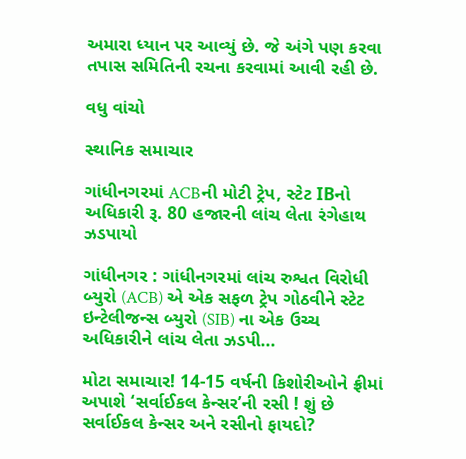અમારા ધ્યાન પર આવ્યું છે. જે અંગે પણ કરવા તપાસ સમિતિની રચના કરવામાં આવી રહી છે.

વધુ વાંચો

સ્થાનિક સમાચાર

ગાંધીનગરમાં ACBની મોટી ટ્રેપ, સ્ટેટ IBનો અધિકારી રૂ. 80 હજારની લાંચ લેતા રંગેહાથ ઝડપાયો

ગાંધીનગર : ગાંધીનગરમાં લાંચ રુશ્વત વિરોધી બ્યુરો (ACB) એ એક સફળ ટ્રેપ ગોઠવીને સ્ટેટ ઇન્ટેલીજન્સ બ્યુરો (SIB) ના એક ઉચ્ચ અધિકારીને લાંચ લેતા ઝડપી...

મોટા સમાચાર! 14-15 વર્ષની કિશોરીઓને ફ્રીમાં અપાશે ‘સર્વાઈકલ કેન્સર’ની રસી ! શું છે સર્વાઈકલ કેન્સર અને રસીનો ફાયદો?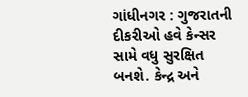ગાંધીનગર : ગુજરાતની દીકરીઓ હવે કેન્સર સામે વધુ સુરક્ષિત બનશે. કેન્દ્ર અને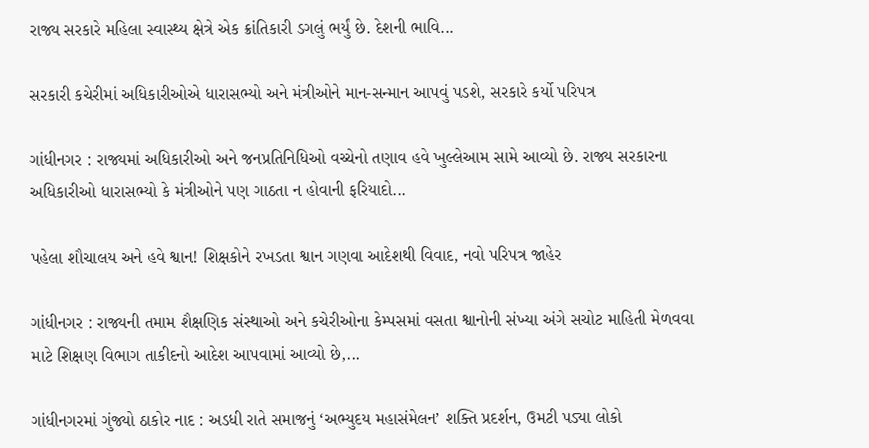રાજ્ય સરકારે મહિલા સ્વાસ્થ્ય ક્ષેત્રે એક ક્રાંતિકારી ડગલું ભર્યું છે. દેશની ભાવિ...

સરકારી કચેરીમાં અધિકારીઓએ ધારાસભ્યો અને મંત્રીઓને માન-સન્માન આપવું પડશે, સરકારે કર્યો પરિપત્ર

ગાંધીનગર : રાજ્યમાં અધિકારીઓ અને જનપ્રતિનિધિઓ વચ્ચેનો તણાવ હવે ખુલ્લેઆમ સામે આવ્યો છે. રાજ્ય સરકારના અધિકારીઓ ધારાસભ્યો કે મંત્રીઓને પણ ગાઠતા ન હોવાની ફરિયાદો...

પહેલા શૌચાલય અને હવે શ્વાન! શિક્ષકોને રખડતા શ્વાન ગણવા આદેશથી વિવાદ, નવો પરિપત્ર જાહેર

ગાંધીનગર : રાજ્યની તમામ શૈક્ષણિક સંસ્થાઓ અને કચેરીઓના કેમ્પસમાં વસતા શ્વાનોની સંખ્યા અંગે સચોટ માહિતી મેળવવા માટે શિક્ષણ વિભાગ તાકીદનો આદેશ આપવામાં આવ્યો છે,...

ગાંધીનગરમાં ગુંજ્યો ઠાકોર નાદ : અડધી રાતે સમાજનું ‘અભ્યુદય મહાસંમેલન’ શક્તિ પ્રદર્શન, ઉમટી પડ્યા લોકો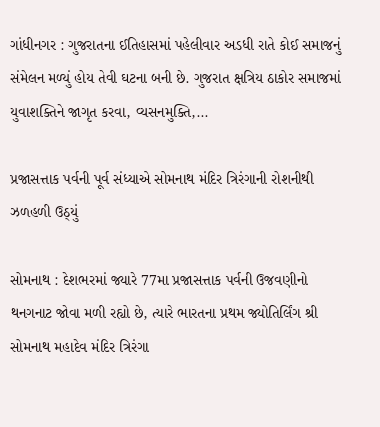ગાંધીનગર : ગુજરાતના ઈતિહાસમાં પહેલીવાર અડધી રાતે કોઈ સમાજનું સંમેલન મળ્યું હોય તેવી ઘટના બની છે. ગુજરાત ક્ષત્રિય ઠાકોર સમાજમાં યુવાશક્તિને જાગૃત કરવા, વ્યસનમુક્તિ,...

પ્રજાસત્તાક પર્વની પૂર્વ સંધ્યાએ સોમનાથ મંદિર ત્રિરંગાની રોશનીથી ઝળહળી ઉઠ્યું

સોમનાથ : દેશભરમાં જ્યારે 77મા પ્રજાસત્તાક પર્વની ઉજવણીનો થનગનાટ જોવા મળી રહ્યો છે, ત્યારે ભારતના પ્રથમ જ્યોતિર્લિંગ શ્રી સોમનાથ મહાદેવ મંદિર ત્રિરંગા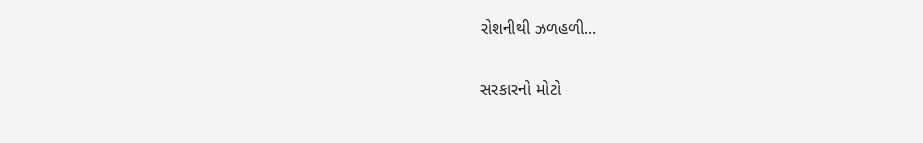રોશનીથી ઝળહળી...

સરકારનો મોટો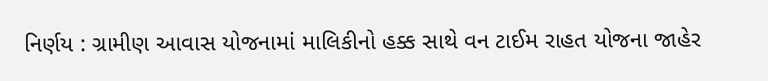નિર્ણય : ગ્રામીણ આવાસ યોજનામાં માલિકીનો હક્ક સાથે વન ટાઈમ રાહત યોજના જાહેર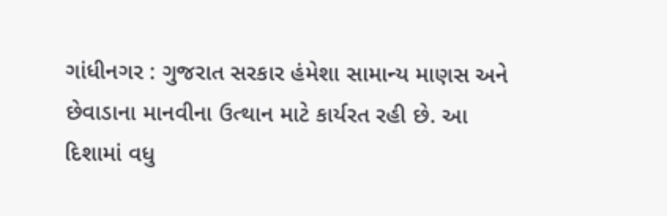ગાંધીનગર : ગુજરાત સરકાર હંમેશા સામાન્ય માણસ અને છેવાડાના માનવીના ઉત્થાન માટે કાર્યરત રહી છે. આ દિશામાં વધુ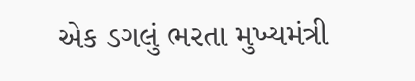એક ડગલું ભરતા મુખ્યમંત્રી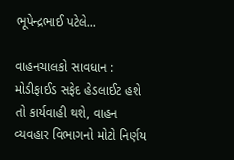ભૂપેન્દ્રભાઈ પટેલે...

વાહનચાલકો સાવધાન : મોડીફાઈડ સફેદ હેડલાઈટ હશે તો કાર્યવાહી થશે, વાહન વ્યવહાર વિભાગનો મોટો નિર્ણય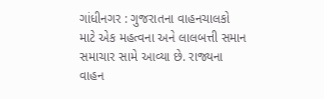ગાંધીનગર : ગુજરાતના વાહનચાલકો માટે એક મહત્વના અને લાલબત્તી સમાન સમાચાર સામે આવ્યા છે. રાજ્યના વાહન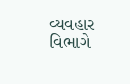વ્યવહાર વિભાગે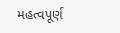મહત્વપૂર્ણ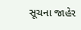સૂચના જાહેર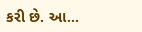કરી છે. આ...